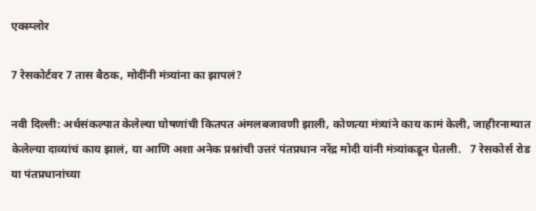एक्स्प्लोर

7 रेसकोर्टवर 7 तास बैठक, मोदींनी मंत्र्यांना का झापलं?

नवी दिल्ली: अर्थसंकल्पात केलेल्या घोषणांची कितपत अंमलबजावणी झाली, कोणत्या मंत्र्यांने काय कामं केली, जाहीरनाम्यात केलेल्या दाव्यांचं काय झालं, या आणि अशा अनेक प्रश्नांची उत्तरं पंतप्रधान नरेंद्र मोदी यांनी मंत्र्यांकडून घेतली.   7 रेसकोर्स रोड या पंतप्रधानांच्या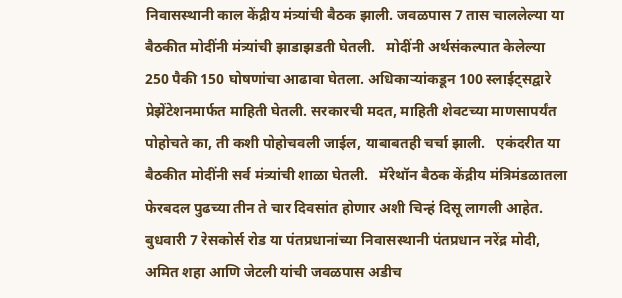निवासस्थानी काल केंद्रीय मंत्र्यांची बैठक झाली. जवळपास 7 तास चाललेल्या या बैठकीत मोदींनी मंत्र्यांची झाडाझडती घेतली.   मोदींनी अर्थसंकल्पात केलेल्या 250 पैकी 150 घोषणांचा आढावा घेतला. अधिकाऱ्यांकडून 100 स्लाईट्सद्वारे प्रेझेंटेशनमार्फत माहिती घेतली. सरकारची मदत, माहिती शेवटच्या माणसापर्यंत पोहोचते का, ती कशी पोहोचवली जाईल, याबाबतही चर्चा झाली.   एकंदरीत या बैठकीत मोदींनी सर्व मंत्र्यांची शाळा घेतली.   मॅरेथॉन बैठक केंद्रीय मंत्रिमंडळातला फेरबदल पुढच्या तीन ते चार दिवसांत होणार अशी चिन्हं दिसू लागली आहेत. बुधवारी 7 रेसकोर्स रोड या पंतप्रधानांच्या निवासस्थानी पंतप्रधान नरेंद्र मोदी, अमित शहा आणि जेटली यांची जवळपास अडीच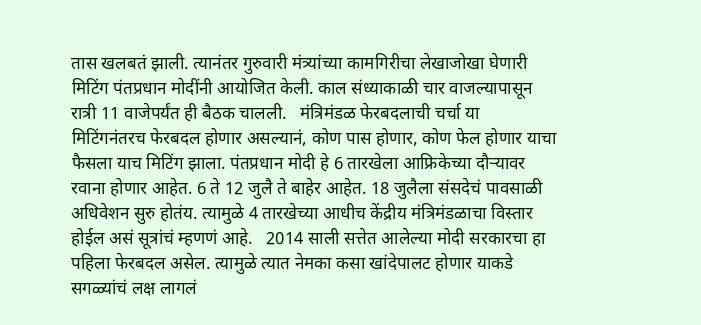तास खलबतं झाली. त्यानंतर गुरुवारी मंत्र्यांच्या कामगिरीचा लेखाजोखा घेणारी मिटिंग पंतप्रधान मोदींनी आयोजित केली. काल संध्याकाळी चार वाजल्यापासून रात्री 11 वाजेपर्यंत ही बैठक चालली.   मंत्रिमंडळ फेरबदलाची चर्चा या मिटिंगनंतरच फेरबदल होणार असल्यानं, कोण पास होणार, कोण फेल होणार याचा फैसला याच मिटिंग झाला. पंतप्रधान मोदी हे 6 तारखेला आफ्रिकेच्या दौऱ्यावर रवाना होणार आहेत. 6 ते 12 जुलै ते बाहेर आहेत. 18 जुलैला संसदेचं पावसाळी अधिवेशन सुरु होतंय. त्यामुळे 4 तारखेच्या आधीच केंद्रीय मंत्रिमंडळाचा विस्तार होईल असं सूत्रांचं म्हणणं आहे.   2014 साली सत्तेत आलेल्या मोदी सरकारचा हा पहिला फेरबदल असेल. त्यामुळे त्यात नेमका कसा खांदेपालट होणार याकडे सगळ्यांचं लक्ष लागलं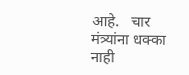आहे.   चार मंत्र्यांना धक्का नाही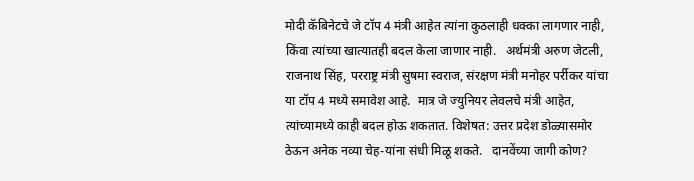मोदी कॅबिनेटचे जे टॉप 4 मंत्री आहेत त्यांना कुठलाही धक्का लागणार नाही, किंवा त्यांच्या खात्यातही बदल केला जाणार नाही.   अर्थमंत्री अरुण जेटली, राजनाथ सिंह, परराष्ट्र मंत्री सुषमा स्वराज, संरक्षण मंत्री मनोहर पर्रीकर यांचा या टॉप 4 मध्ये समावेश आहे.  मात्र जे ज्युनियर लेवलचे मंत्री आहेत, त्यांच्यामध्ये काही बदल होऊ शकतात. विशेषत: उत्तर प्रदेश डोळ्यासमोर ठेऊन अनेक नव्या चेह-यांना संधी मिळू शकते.   दानवेंच्या जागी कोण?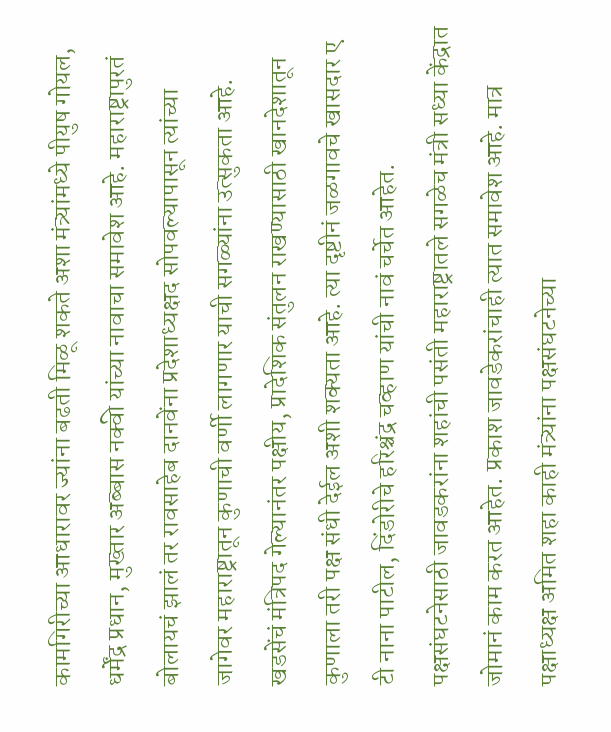कामगिरीच्या आधारावर ज्यांना बढती मिळू शकते अशा मंत्र्यांमध्ये पीयुष गोयल, धर्मेंद्र प्रधान, मुख्तार अब्बास नक्वी यांच्या नावाचा समावेश आहे. महाराष्ट्रापुरतं बोलायचं झालं तर रावसाहेब दानवेंना प्रदेशाध्यक्षद सोपवल्यापासून त्यांच्या जागेवर महाराष्ट्रातून कुणाची वर्णी लागणार याची सगळ्यांना उत्सुकता आहे. खडसेंचं मंत्रिपद गेल्यानंतर पक्षीय, प्रादेशिक संतुलन राखण्यासाठी खानदेशातून कुणाला तरी पक्ष संधी देईल अशी शक्यता आहे. त्या दृष्टीनं जळगावचे खासदार ए टी नाना पाटील, दिंडोरीचे हरिश्चंद्र चव्हाण यांची नावं चर्चेत आहेत.   पक्षसंघटनेसाठी जावडकरांना शहांची पसंती महाराष्ट्रातले सगळेच मंत्री सध्या केंद्रात जोमानं काम करत आहेत. प्रकाश जावडेकरांचाही त्यात समावेश आहे. मात्र पक्षाध्यक्ष अमित शहा काही मंत्र्यांना पक्षसंघटनेच्या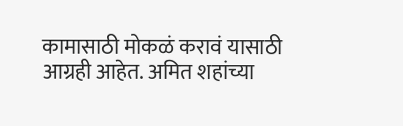कामासाठी मोकळं करावं यासाठी आग्रही आहेत. अमित शहांच्या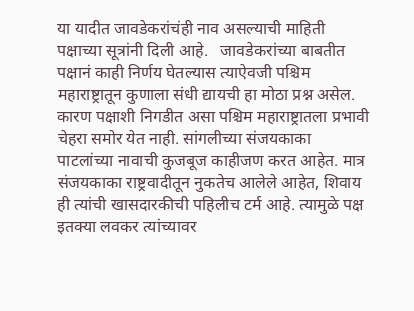या यादीत जावडेकरांचंही नाव असल्याची माहिती पक्षाच्या सूत्रांनी दिली आहे.   जावडेकरांच्या बाबतीत पक्षानं काही निर्णय घेतल्यास त्याऐवजी पश्चिम महाराष्ट्रातून कुणाला संधी द्यायची हा मोठा प्रश्न असेल. कारण पक्षाशी निगडीत असा पश्चिम महाराष्ट्रातला प्रभावी चेहरा समोर येत नाही. सांगलीच्या संजयकाका पाटलांच्या नावाची कुजबूज काहीजण करत आहेत. मात्र संजयकाका राष्ट्रवादीतून नुकतेच आलेले आहेत, शिवाय ही त्यांची खासदारकीची पहिलीच टर्म आहे. त्यामुळे पक्ष इतक्या लवकर त्यांच्यावर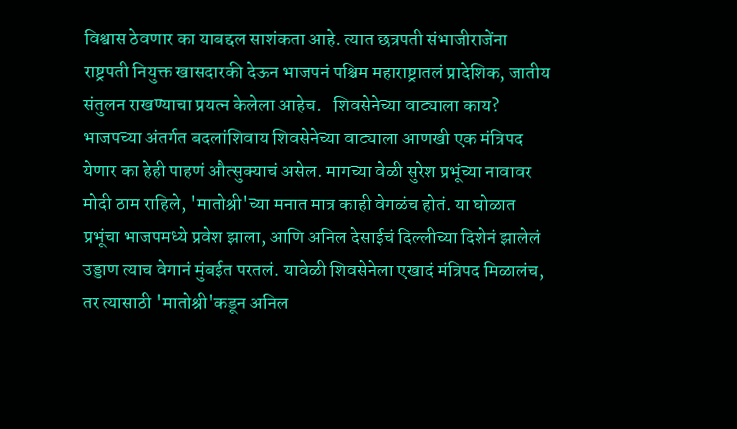विश्वास ठेवणार का याबद्दल साशंकता आहे. त्यात छत्रपती संभाजीराजेंना राष्ट्रपती नियुक्त खासदारकी देऊन भाजपनं पश्चिम महाराष्ट्रातलं प्रादेशिक, जातीय संतुलन राखण्याचा प्रयत्न केलेला आहेच.   शिवसेनेच्या वाट्याला काय? भाजपच्या अंतर्गत बदलांशिवाय शिवसेनेच्या वाट्याला आणखी एक मंत्रिपद येणार का हेही पाहणं औत्सुक्याचं असेल. मागच्या वेळी सुरेश प्रभूंच्या नावावर मोदी ठाम राहिले, 'मातोश्री'च्या मनात मात्र काही वेगळंच होतं. या घोळात प्रभूंचा भाजपमध्ये प्रवेश झाला, आणि अनिल देसाईचं दिल्लीच्या दिशेनं झालेलं उड्डाण त्याच वेगानं मुंबईत परतलं. यावेळी शिवसेनेला एखादं मंत्रिपद मिळालंच, तर त्यासाठी 'मातोश्री'कडून अनिल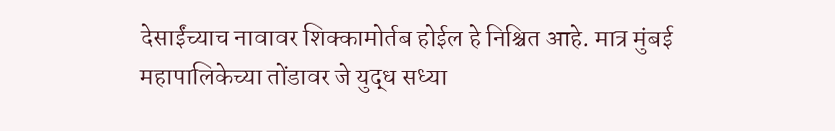देसाईंच्याच नावावर शिक्कामोर्तब होईल हे निश्चित आहे. मात्र मुंबई महापालिकेच्या तोंडावर जे युद्ध सध्या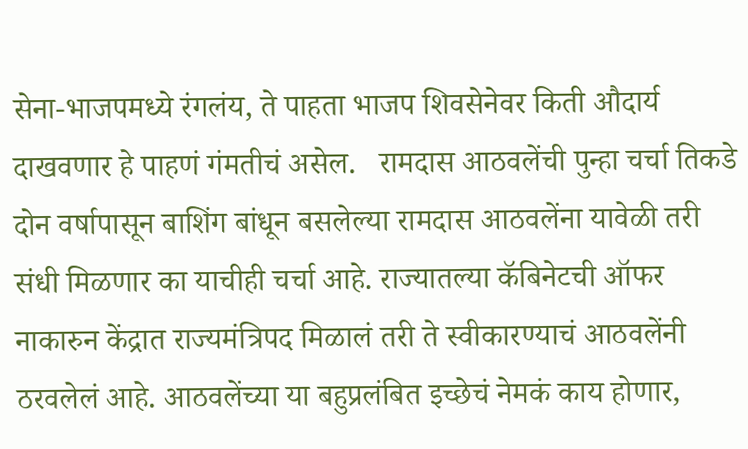सेना-भाजपमध्ये रंगलंय, ते पाहता भाजप शिवसेनेवर किती औदार्य दाखवणार हे पाहणं गंमतीचं असेल.   रामदास आठवलेंची पुन्हा चर्चा तिकडे दोन वर्षापासून बाशिंग बांधून बसलेल्या रामदास आठवलेंना यावेळी तरी संधी मिळणार का याचीही चर्चा आहे. राज्यातल्या कॅबिनेटची ऑफर नाकारुन केंद्रात राज्यमंत्रिपद मिळालं तरी ते स्वीकारण्याचं आठवलेंनी ठरवलेलं आहे. आठवलेंच्या या बहुप्रलंबित इच्छेचं नेमकं काय होणार,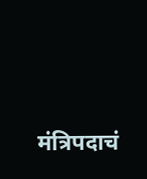मंत्रिपदाचं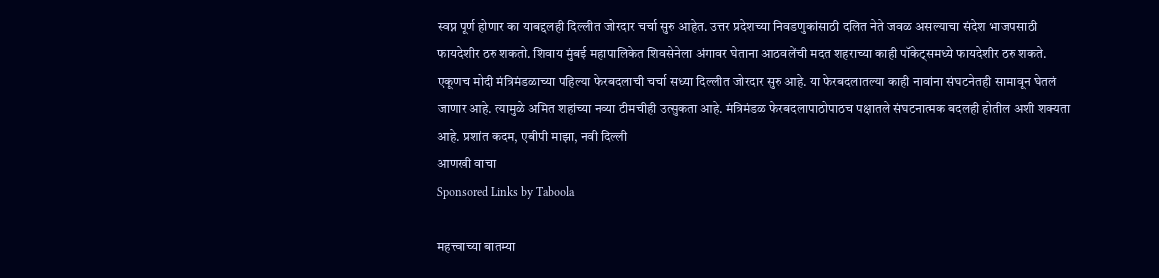स्वप्न पूर्ण होणार का याबद्दलही दिल्लीत जोरदार चर्चा सुरु आहेत. उत्तर प्रदेशच्या निवडणुकांसाठी दलित नेते जवळ असल्याचा संदेश भाजपसाठी फायदेशीर ठरु शकतो. शिवाय मुंबई महापालिकेत शिवसेनेला अंगावर घेताना आठवलेंची मदत शहराच्या काही पॉकेट्समध्ये फायदेशीर ठरु शकते.   एकूणच मोदी मंत्रिमंडळाच्या पहिल्या फेरबदलाची चर्चा सध्या दिल्लीत जोरदार सुरु आहे. या फेरबदलातल्या काही नावांना संघटनेतही सामावून घेतलं जाणार आहे. त्यामुळे अमित शहांच्या नव्या टीमचीही उत्सुकता आहे. मंत्रिमंडळ फेरबदलापाठोपाठच पक्षातले संघटनात्मक बदलही होतील अशी शक्यता आहे. प्रशांत कदम, एबीपी माझा, नवी दिल्ली
आणखी वाचा
Sponsored Links by Taboola

महत्त्वाच्या बातम्या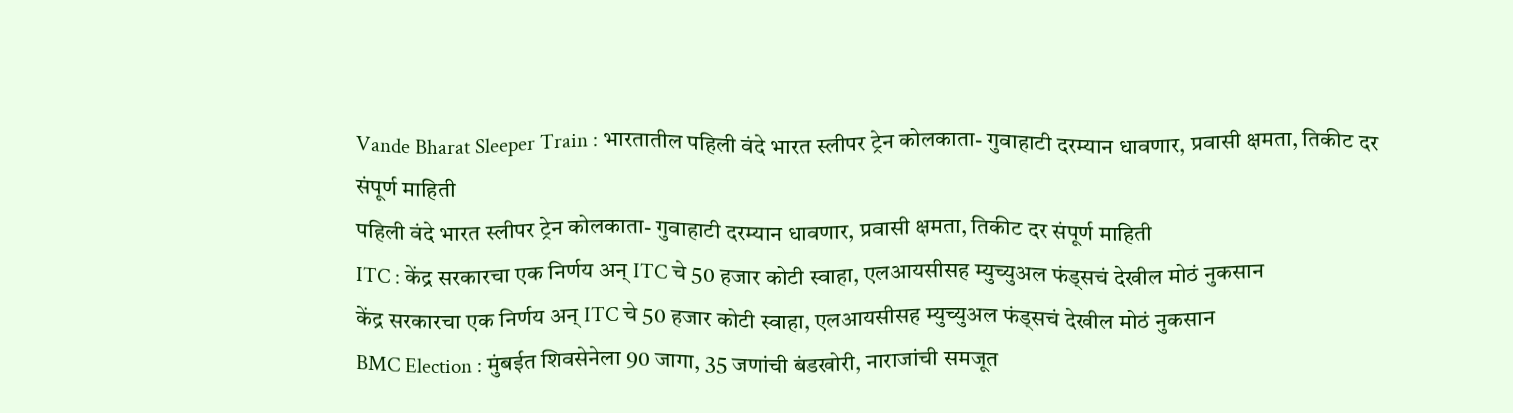Vande Bharat Sleeper Train : भारतातील पहिली वंदे भारत स्लीपर ट्रेन कोलकाता- गुवाहाटी दरम्यान धावणार, प्रवासी क्षमता, तिकीट दर संपूर्ण माहिती
पहिली वंदे भारत स्लीपर ट्रेन कोलकाता- गुवाहाटी दरम्यान धावणार, प्रवासी क्षमता, तिकीट दर संपूर्ण माहिती
ITC : केंद्र सरकारचा एक निर्णय अन् ITC चे 50 हजार कोटी स्वाहा, एलआयसीसह म्युच्युअल फंड्सचं देखील मोठं नुकसान
केंद्र सरकारचा एक निर्णय अन् ITC चे 50 हजार कोटी स्वाहा, एलआयसीसह म्युच्युअल फंड्सचं देखील मोठं नुकसान
BMC Election : मुंबईत शिवसेनेला 90 जागा, 35 जणांची बंडखोरी, नाराजांची समजूत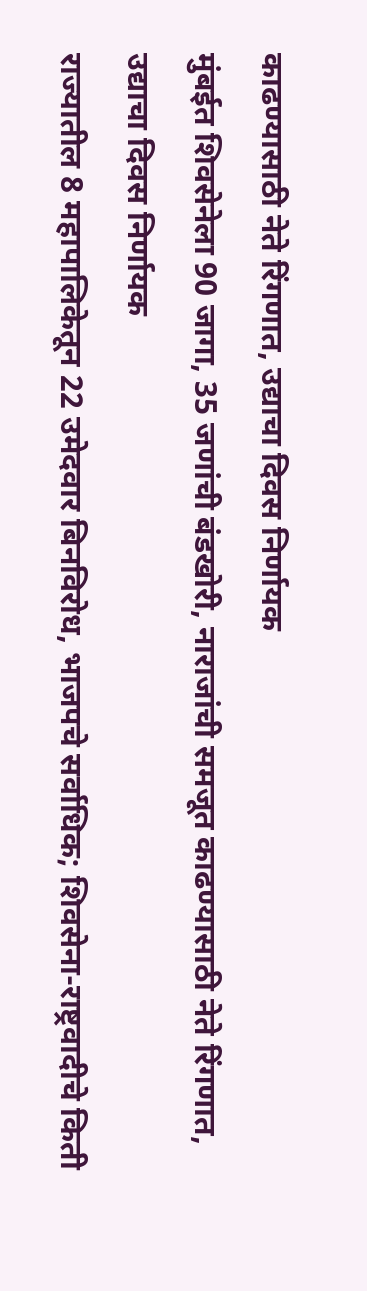काढण्यासाठी नेते रिंगणात, उद्याचा दिवस निर्णायक
मुंबईत शिवसेनेला 90 जागा, 35 जणांची बंडखोरी, नाराजांची समजूत काढण्यासाठी नेते रिंगणात, उद्याचा दिवस निर्णायक
राज्यातील 8 महापालिकेतून 22 उमेदवार बिनविरोध, भाजपचे सर्वाधिक; शिवसेना-राष्ट्रवादीचे किती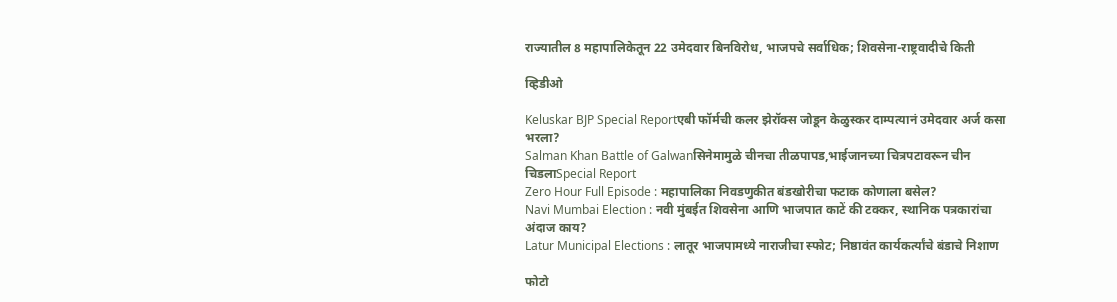राज्यातील 8 महापालिकेतून 22 उमेदवार बिनविरोध, भाजपचे सर्वाधिक; शिवसेना-राष्ट्रवादीचे किती

व्हिडीओ

Keluskar BJP Special Reportएबी फॉर्मची कलर झेरॉक्स जोडून केळुस्कर दाम्पत्यानं उमेदवार अर्ज कसा भरला?
Salman Khan Battle of Galwanसिनेमामुळे चीनचा तीळपापड,भाईजानच्या चित्रपटावरून चीन चिडलाSpecial Report
Zero Hour Full Episode : महापालिका निवडणुकीत बंडखोरीचा फटाक कोणाला बसेल?
Navi Mumbai Election : नवी मुंबईत शिवसेना आणि भाजपात काटें की टक्कर, स्थानिक पत्रकारांचा अंदाज काय?
Latur Municipal Elections : लातूर भाजपामध्ये नाराजीचा स्फोट; निष्ठावंत कार्यकर्त्यांचे बंडाचे निशाण

फोटो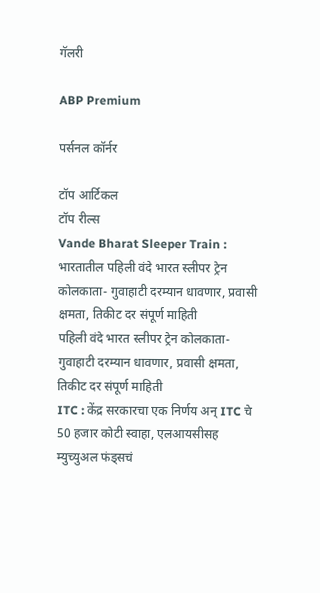गॅलरी

ABP Premium

पर्सनल कॉर्नर

टॉप आर्टिकल
टॉप रील्स
Vande Bharat Sleeper Train : भारतातील पहिली वंदे भारत स्लीपर ट्रेन कोलकाता- गुवाहाटी दरम्यान धावणार, प्रवासी क्षमता, तिकीट दर संपूर्ण माहिती
पहिली वंदे भारत स्लीपर ट्रेन कोलकाता- गुवाहाटी दरम्यान धावणार, प्रवासी क्षमता, तिकीट दर संपूर्ण माहिती
ITC : केंद्र सरकारचा एक निर्णय अन् ITC चे 50 हजार कोटी स्वाहा, एलआयसीसह म्युच्युअल फंड्सचं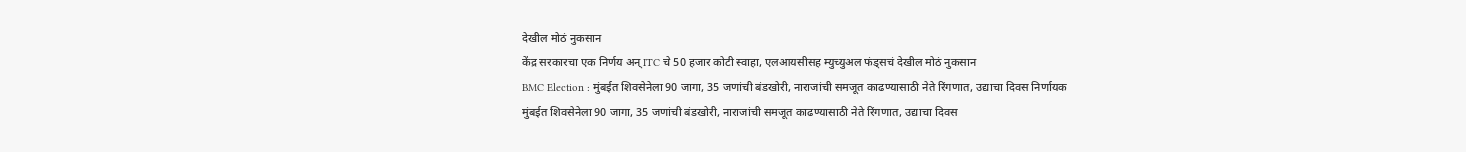देखील मोठं नुकसान
केंद्र सरकारचा एक निर्णय अन् ITC चे 50 हजार कोटी स्वाहा, एलआयसीसह म्युच्युअल फंड्सचं देखील मोठं नुकसान
BMC Election : मुंबईत शिवसेनेला 90 जागा, 35 जणांची बंडखोरी, नाराजांची समजूत काढण्यासाठी नेते रिंगणात, उद्याचा दिवस निर्णायक
मुंबईत शिवसेनेला 90 जागा, 35 जणांची बंडखोरी, नाराजांची समजूत काढण्यासाठी नेते रिंगणात, उद्याचा दिवस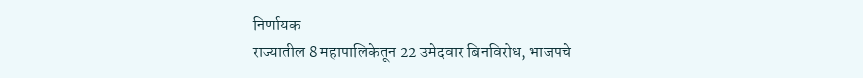निर्णायक
राज्यातील 8 महापालिकेतून 22 उमेदवार बिनविरोध, भाजपचे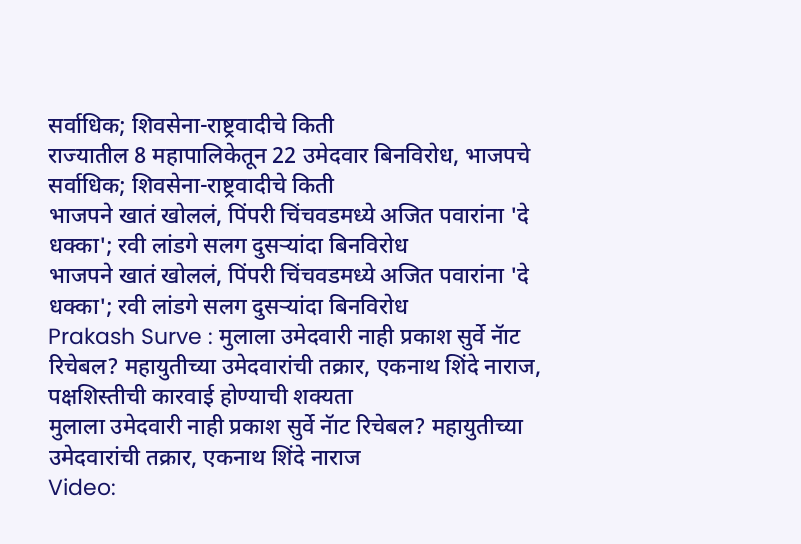सर्वाधिक; शिवसेना-राष्ट्रवादीचे किती
राज्यातील 8 महापालिकेतून 22 उमेदवार बिनविरोध, भाजपचे सर्वाधिक; शिवसेना-राष्ट्रवादीचे किती
भाजपने खातं खोललं, पिंपरी चिंचवडमध्ये अजित पवारांना 'दे धक्का'; रवी लांडगे सलग दुसऱ्यांदा बिनविरोध
भाजपने खातं खोललं, पिंपरी चिंचवडमध्ये अजित पवारांना 'दे धक्का'; रवी लांडगे सलग दुसऱ्यांदा बिनविरोध
Prakash Surve : मुलाला उमेदवारी नाही प्रकाश सुर्वे नॅाट रिचेबल? महायुतीच्या उमेदवारांची तक्रार, एकनाथ शिंदे नाराज, पक्षशिस्तीची कारवाई होण्याची शक्यता
मुलाला उमेदवारी नाही प्रकाश सुर्वे नॅाट रिचेबल? महायुतीच्या उमेदवारांची तक्रार, एकनाथ शिंदे नाराज
Video: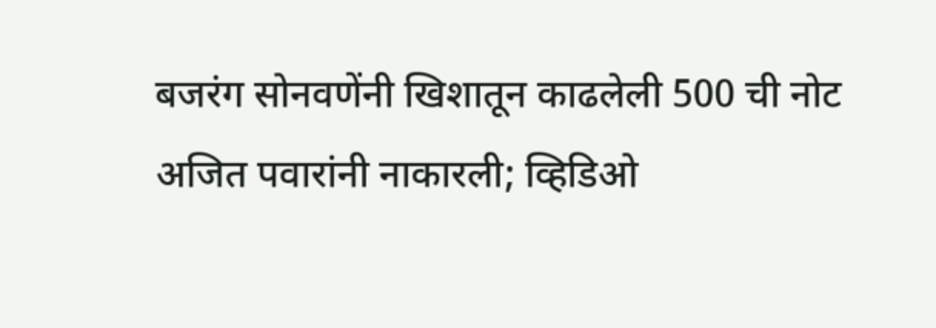बजरंग सोनवणेंनी खिशातून काढलेली 500 ची नोट अजित पवारांनी नाकारली; व्हिडिओ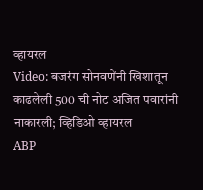व्हायरल
Video: बजरंग सोनवणेंनी खिशातून काढलेली 500 ची नोट अजित पवारांनी नाकारली; व्हिडिओ व्हायरल
ABP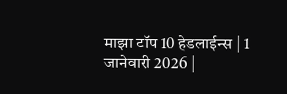माझा टॉप 10 हेडलाईन्स | 1 जानेवारी 2026 |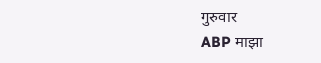गुरुवार
ABP माझा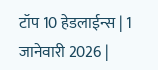टॉप 10 हेडलाईन्स | 1 जानेवारी 2026 |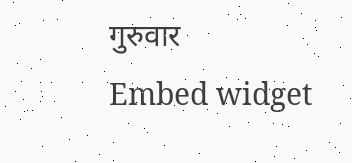गुरुवार
Embed widget